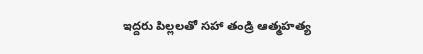ఇద్దరు పిల్లలతో సహా తండ్రి ఆత్మహత్య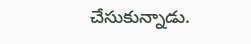చేసుకున్నాడు.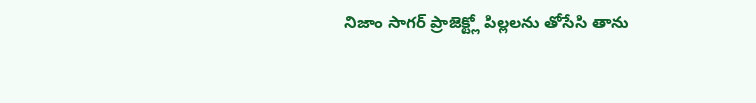నిజాం సాగర్ ప్రాజెక్ట్లో పిల్లలను తోసేసి తాను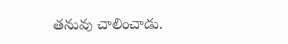తనువు చాలించాడు.